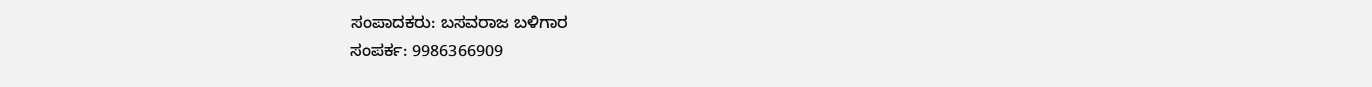ಸಂಪಾದಕರು: ಬಸವರಾಜ ಬಳಿಗಾರ
ಸಂಪರ್ಕ: 9986366909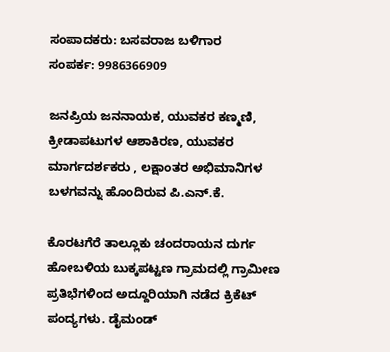ಸಂಪಾದಕರು: ಬಸವರಾಜ ಬಳಿಗಾರ
ಸಂಪರ್ಕ: 9986366909

ಜನಪ್ರಿಯ ಜನನಾಯಕ, ಯುವಕರ ಕಣ್ಮಣಿ, ಕ್ರೀಡಾಪಟುಗಳ ಆಶಾಕಿರಣ, ಯುವಕರ ಮಾರ್ಗದರ್ಶಕರು , ಲಕ್ಷಾಂತರ ಅಭಿಮಾನಿಗಳ ಬಳಗವನ್ನು ಹೊಂದಿರುವ ಪಿ.ಎನ್.ಕೆ.

ಕೊರಟಗೆರೆ ತಾಲ್ಲೂಕು ಚಂದರಾಯನ ದುರ್ಗ ಹೋಬಳಿಯ ಬುಕ್ಕಪಟ್ಟಣ ಗ್ರಾಮದಲ್ಲಿ ಗ್ರಾಮೀಣ ಪ್ರತಿಭೆಗಳಿಂದ ಅದ್ದೂರಿಯಾಗಿ ನಡೆದ ಕ್ರಿಕೆಟ್ ಪಂದ್ಯಗಳು. ಡೈಮಂಡ್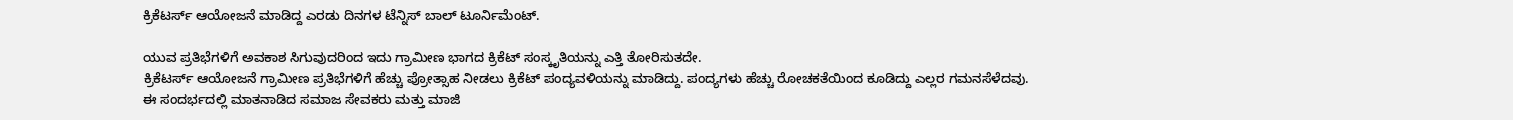ಕ್ರಿಕೆಟರ್ಸ್ ಆಯೋಜನೆ ಮಾಡಿದ್ದ ಎರಡು ದಿನಗಳ ಟೆನ್ನಿಸ್ ಬಾಲ್ ಟೂರ್ನಿಮೆಂಟ್.

ಯುವ ಪ್ರತಿಭೆಗಳಿಗೆ ಅವಕಾಶ ಸಿಗುವುದರಿಂದ ಇದು ಗ್ರಾಮೀಣ ಭಾಗದ ಕ್ರಿಕೆಟ್ ಸಂಸ್ಕೃತಿಯನ್ನು ಎತ್ತಿ ತೋರಿಸುತದೇ.
ಕ್ರಿಕೆಟರ್ಸ್ ಆಯೋಜನೆ ಗ್ರಾಮೀಣ ಪ್ರತಿಭೆಗಳಿಗೆ ಹೆಚ್ಚು ಪ್ರೋತ್ಸಾಹ ನೀಡಲು ಕ್ರಿಕೆಟ್ ಪಂದ್ಯವಳಿಯನ್ನು ಮಾಡಿದ್ದು. ಪಂದ್ಯಗಳು ಹೆಚ್ಚು ರೋಚಕತೆಯಿಂದ ಕೂಡಿದ್ದು ಎಲ್ಲರ ಗಮನಸೆಳೆದವು.
ಈ ಸಂದರ್ಭದಲ್ಲಿ ಮಾತನಾಡಿದ ಸಮಾಜ ಸೇವಕರು ಮತ್ತು ಮಾಜಿ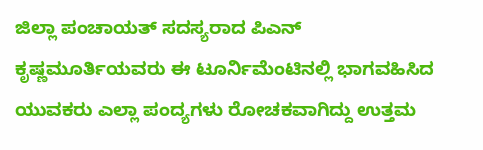ಜಿಲ್ಲಾ ಪಂಚಾಯತ್ ಸದಸ್ಯರಾದ ಪಿಎನ್ ಕೃಷ್ಣಮೂರ್ತಿಯವರು ಈ ಟೂರ್ನಿಮೆಂಟಿನಲ್ಲಿ ಭಾಗವಹಿಸಿದ ಯುವಕರು ಎಲ್ಲಾ ಪಂದ್ಯಗಳು ರೋಚಕವಾಗಿದ್ದು ಉತ್ತಮ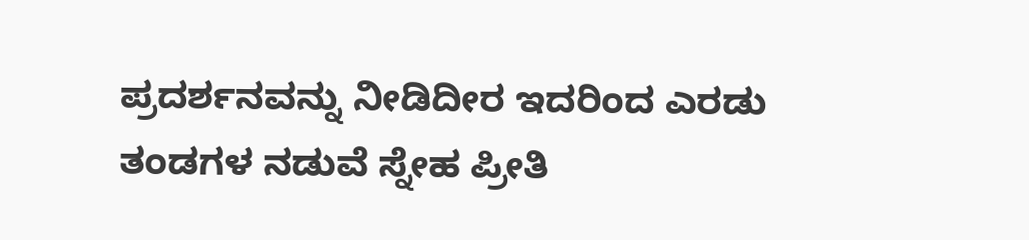ಪ್ರದರ್ಶನವನ್ನು ನೀಡಿದೀರ ಇದರಿಂದ ಎರಡು ತಂಡಗಳ ನಡುವೆ ಸ್ನೇಹ ಪ್ರೀತಿ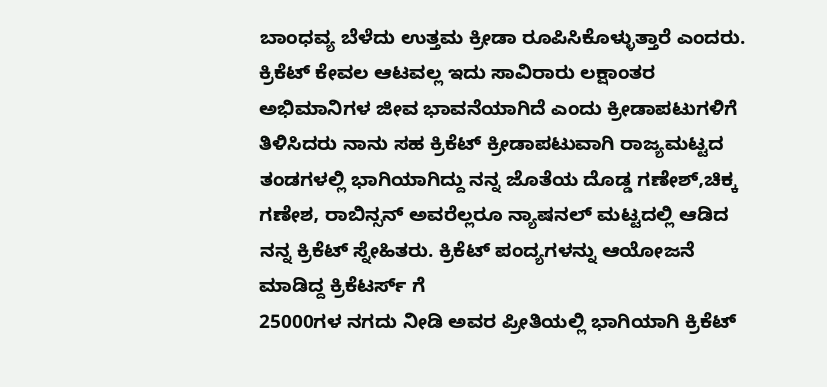ಬಾಂಧವ್ಯ ಬೆಳೆದು ಉತ್ತಮ ಕ್ರೀಡಾ ರೂಪಿಸಿಕೊಳ್ಳುತ್ತಾರೆ ಎಂದರು. ಕ್ರಿಕೆಟ್ ಕೇವಲ ಆಟವಲ್ಲ ಇದು ಸಾವಿರಾರು ಲಕ್ಷಾಂತರ ಅಭಿಮಾನಿಗಳ ಜೀವ ಭಾವನೆಯಾಗಿದೆ ಎಂದು ಕ್ರೀಡಾಪಟುಗಳಿಗೆ ತಿಳಿಸಿದರು ನಾನು ಸಹ ಕ್ರಿಕೆಟ್ ಕ್ರೀಡಾಪಟುವಾಗಿ ರಾಜ್ಯಮಟ್ಟದ ತಂಡಗಳಲ್ಲಿ ಭಾಗಿಯಾಗಿದ್ದು ನನ್ನ ಜೊತೆಯ ದೊಡ್ಡ ಗಣೇಶ್,ಚಿಕ್ಕ ಗಣೇಶ, ರಾಬಿನ್ಸನ್ ಅವರೆಲ್ಲರೂ ನ್ಯಾಷನಲ್ ಮಟ್ಟದಲ್ಲಿ ಆಡಿದ ನನ್ನ ಕ್ರಿಕೆಟ್ ಸ್ನೇಹಿತರು. ಕ್ರಿಕೆಟ್ ಪಂದ್ಯಗಳನ್ನು ಆಯೋಜನೆ ಮಾಡಿದ್ದ ಕ್ರಿಕೆಟರ್ಸ್ ಗೆ
25000ಗಳ ನಗದು ನೀಡಿ ಅವರ ಪ್ರೀತಿಯಲ್ಲಿ ಭಾಗಿಯಾಗಿ ಕ್ರಿಕೆಟ್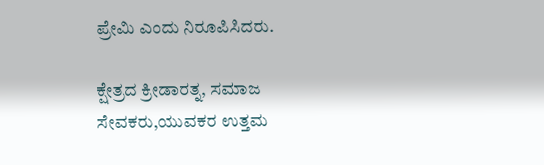ಪ್ರೇಮಿ ಎಂದು ನಿರೂಪಿಸಿದರು.

ಕ್ಷೇತ್ರದ ಕ್ರೀಡಾರತ್ನ, ಸಮಾಜ ಸೇವಕರು,ಯುವಕರ ಉತ್ತಮ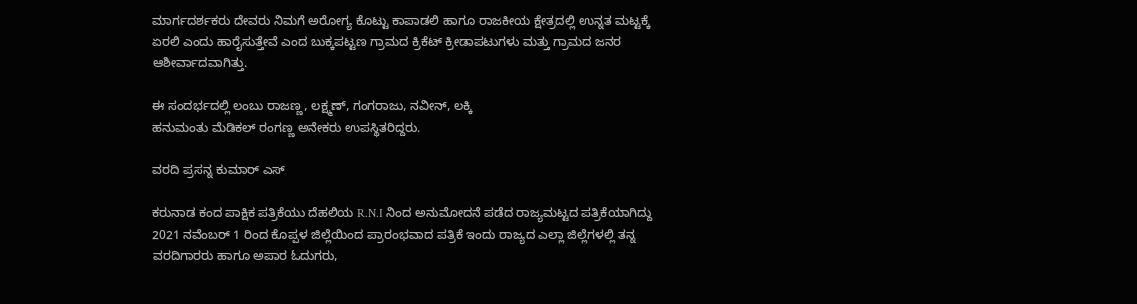ಮಾರ್ಗದರ್ಶಕರು ದೇವರು ನಿಮಗೆ ಅರೋಗ್ಯ ಕೊಟ್ಟು ಕಾಪಾಡಲಿ ಹಾಗೂ ರಾಜಕೀಯ ಕ್ಷೇತ್ರದಲ್ಲಿ ಉನ್ನತ ಮಟ್ಟಕ್ಕೆ ಏರಲಿ ಎಂದು ಹಾರೈಸುತ್ತೇವೆ ಎಂದ ಬುಕ್ಕಪಟ್ಟಣ ಗ್ರಾಮದ ಕ್ರಿಕೆಟ್ ಕ್ರೀಡಾಪಟುಗಳು ಮತ್ತು ಗ್ರಾಮದ ಜನರ ಆಶೀರ್ವಾದವಾಗಿತ್ತು.

ಈ ಸಂದರ್ಭದಲ್ಲಿ ಲಂಬು ರಾಜಣ್ಣ, ಲಕ್ಷ್ಮಣ್, ಗಂಗರಾಜು, ನವೀನ್, ಲಕ್ಕಿ
ಹನುಮಂತು ಮೆಡಿಕಲ್ ರಂಗಣ್ಣ ಅನೇಕರು ಉಪಸ್ಥಿತರಿದ್ದರು.

ವರದಿ ಪ್ರಸನ್ನ ಕುಮಾರ್ ಎಸ್

ಕರುನಾಡ ಕಂದ ಪಾಕ್ಷಿಕ ಪತ್ರಿಕೆಯು ದೆಹಲಿಯ R.N.I ನಿಂದ ಅನುಮೋದನೆ ಪಡೆದ ರಾಜ್ಯಮಟ್ಟದ ಪತ್ರಿಕೆಯಾಗಿದ್ದು 2021 ನವೆಂಬರ್ 1 ರಿಂದ ಕೊಪ್ಪಳ ಜಿಲ್ಲೆಯಿಂದ ಪ್ರಾರಂಭವಾದ ಪತ್ರಿಕೆ ಇಂದು ರಾಜ್ಯದ ಎಲ್ಲಾ ಜಿಲ್ಲೆಗಳಲ್ಲಿ ತನ್ನ ವರದಿಗಾರರು ಹಾಗೂ ಅಪಾರ ಓದುಗರು,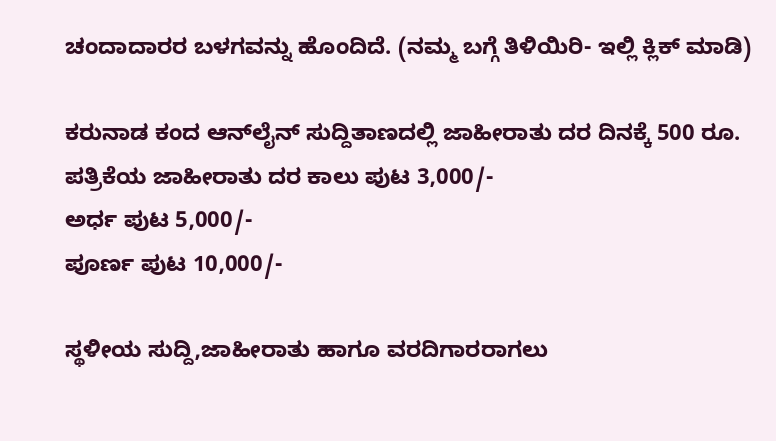ಚಂದಾದಾರರ ಬಳಗವನ್ನು ಹೊಂದಿದೆ. (ನಮ್ಮ ಬಗ್ಗೆ ತಿಳಿಯಿರಿ- ಇಲ್ಲಿ ಕ್ಲಿಕ್‌ ಮಾಡಿ)

ಕರುನಾಡ ಕಂದ ಆನ್‌ಲೈನ್‌ ಸುದ್ದಿತಾಣದಲ್ಲಿ ಜಾಹೀರಾತು ದರ ದಿನಕ್ಕೆ 500 ರೂ.
ಪತ್ರಿಕೆಯ ಜಾಹೀರಾತು ದರ ಕಾಲು ಪುಟ 3,000/-
ಅರ್ಧ ಪುಟ 5,000/-
ಪೂರ್ಣ ಪುಟ 10,000/-

ಸ್ಥಳೀಯ ಸುದ್ದಿ,ಜಾಹೀರಾತು ಹಾಗೂ ವರದಿಗಾರರಾಗಲು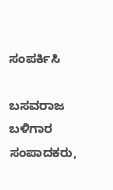ಸಂಪರ್ಕಿಸಿ

ಬಸವರಾಜ ಬಳಿಗಾರ
ಸಂಪಾದಕರು,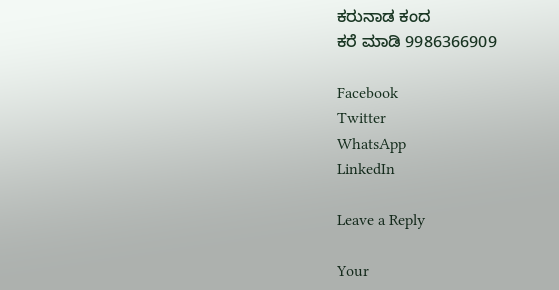ಕರುನಾಡ ಕಂದ
ಕರೆ ಮಾಡಿ 9986366909

Facebook
Twitter
WhatsApp
LinkedIn

Leave a Reply

Your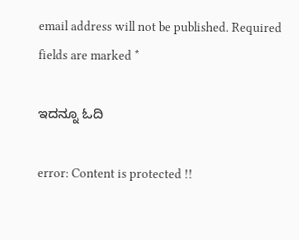email address will not be published. Required fields are marked *

ಇದನ್ನೂ ಓದಿ

error: Content is protected !!